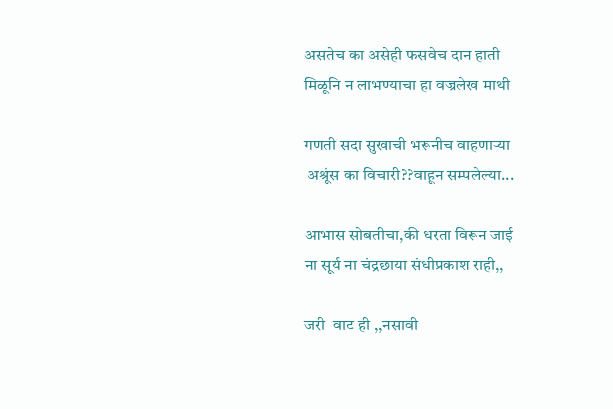असतेच का असेही फसवेच दान हाती
मिळूनि न लाभण्याचा हा वज्रलेख माथी

गणती सदा सुखाची भरूनीच वाहणाऱ्या
 अश्रूंस का विचारी??वाहून सम्पलेल्या...

आभास सोबतीचा,की धरता विरून जाई
ना सूर्य ना चंद्रछाया संधीप्रकाश राही,,

जरी  वाट ही ,,नसावी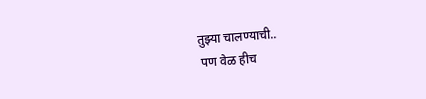तुझ्या चालण्याची..
 पण वेळ हीच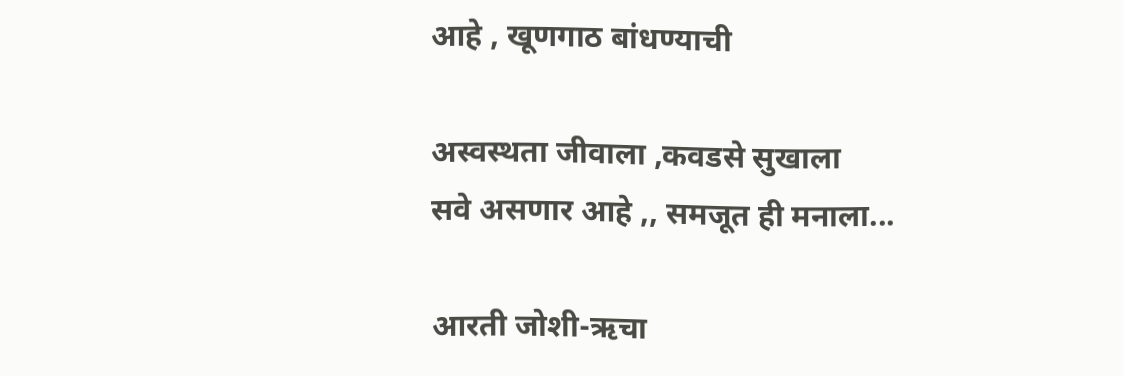आहे , खूणगाठ बांधण्याची

अस्वस्थता जीवाला ,कवडसे सुखाला
सवे असणार आहे ,, समजूत ही मनाला...

आरती जोशी-ऋचा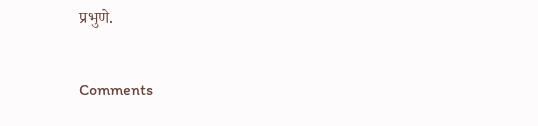प्रभुणे.

Comments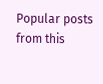Popular posts from this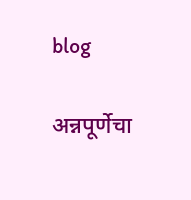blog

अन्नपूर्णेचा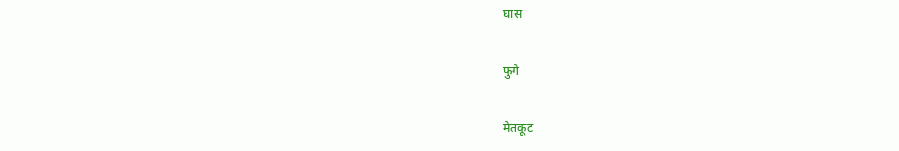घास

फुगे

मेतकूट